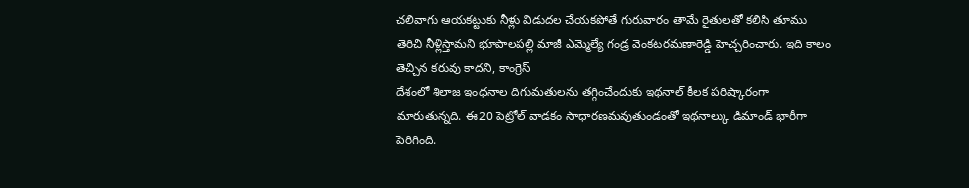చలివాగు ఆయకట్టుకు నీళ్లు విడుదల చేయకపోతే గురువారం తామే రైతులతో కలిసి తూము తెరిచి నీళ్లిస్తామని భూపాలపల్లి మాజీ ఎమ్మెల్యే గండ్ర వెంకటరమణారెడ్డి హెచ్చరించారు. ఇది కాలం తెచ్చిన కరువు కాదని, కాంగ్రెస్
దేశంలో శిలాజ ఇంధనాల దిగుమతులను తగ్గించేందుకు ఇథనాల్ కీలక పరిష్కారంగా మారుతున్నది. ఈ20 పెట్రోల్ వాడకం సాధారణమవుతుండంతో ఇథనాల్కు డిమాండ్ భారీగా పెరిగింది.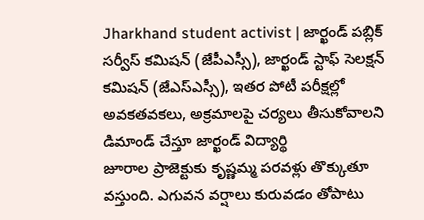Jharkhand student activist | జార్ఖండ్ పబ్లిక్ సర్వీస్ కమిషన్ (జేపీఎస్సీ), జార్ఖండ్ స్టాఫ్ సెలక్షన్ కమిషన్ (జేఎస్ఎస్సీ), ఇతర పోటీ పరీక్షల్లో అవకతవకలు, అక్రమాలపై చర్యలు తీసుకోవాలని డిమాండ్ చేస్తూ జార్ఖండ్ విద్యార్థి
జూరాల ప్రాజెక్టుకు కృష్ణమ్మ పరవళ్లు తొక్కుతూ వస్తుంది. ఎగువన వర్షాలు కురువడం తోపాటు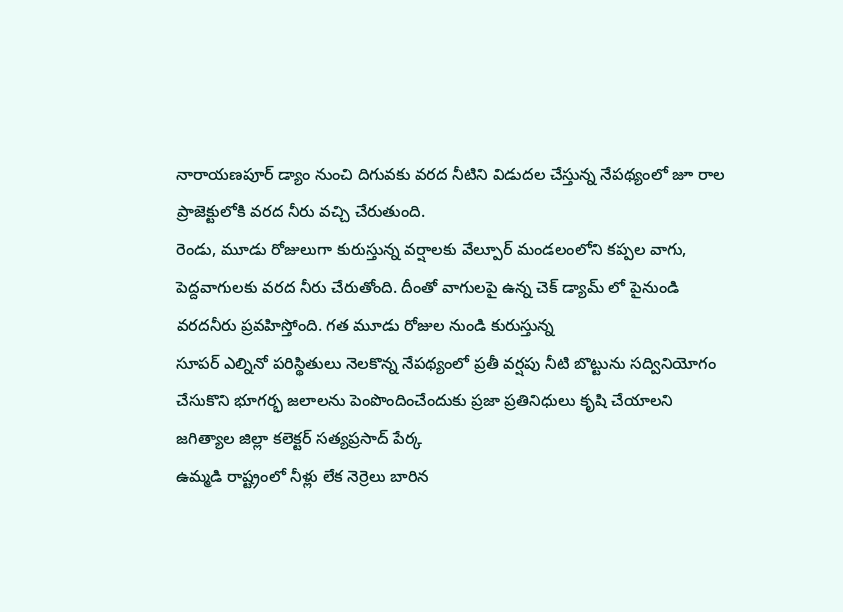నారాయణపూర్ డ్యాం నుంచి దిగువకు వరద నీటిని విడుదల చేస్తున్న నేపథ్యంలో జూ రాల ప్రాజెక్టులోకి వరద నీరు వచ్చి చేరుతుంది.
రెండు, మూడు రోజులుగా కురుస్తున్న వర్షాలకు వేల్పూర్ మండలంలోని కప్పల వాగు, పెద్దవాగులకు వరద నీరు చేరుతోంది. దీంతో వాగులపై ఉన్న చెక్ డ్యామ్ లో పైనుండి వరదనీరు ప్రవహిస్తోంది. గత మూడు రోజుల నుండి కురుస్తున్న
సూపర్ ఎల్నినో పరిస్థితులు నెలకొన్న నేపథ్యంలో ప్రతీ వర్షపు నీటి బొట్టును సద్వినియోగం చేసుకొని భూగర్భ జలాలను పెంపొందించేందుకు ప్రజా ప్రతినిధులు కృషి చేయాలని జగిత్యాల జిల్లా కలెక్టర్ సత్యప్రసాద్ పేర్క
ఉమ్మడి రాష్ట్రంలో నీళ్లు లేక నెర్రెలు బారిన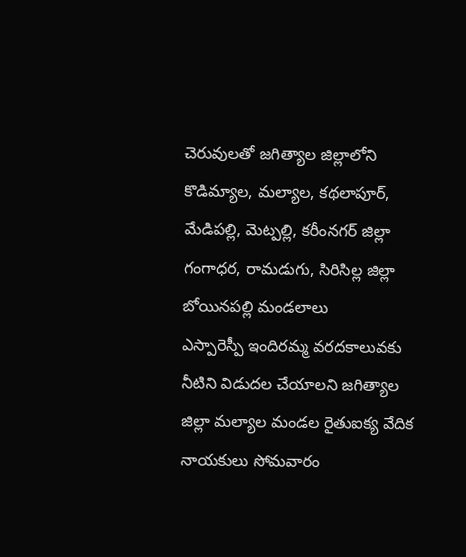చెరువులతో జగిత్యాల జిల్లాలోని కొడిమ్యాల, మల్యాల, కథలాపూర్, మేడిపల్లి, మెట్పల్లి, కరీంనగర్ జిల్లా గంగాధర, రామడుగు, సిరిసిల్ల జిల్లా బోయినపల్లి మండలాలు
ఎస్పారెస్పీ ఇందిరమ్మ వరదకాలువకు నీటిని విడుదల చేయాలని జగిత్యాల జిల్లా మల్యాల మండల రైతుఐక్య వేదిక నాయకులు సోమవారం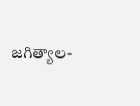జగిత్యాల-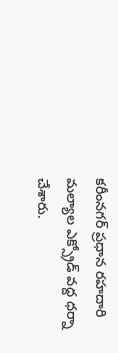కరీంనగర్ ప్రధాన రహదారి మల్యాల ఎక్స్రోడ్ వద్ద ధర్నా చేశారు.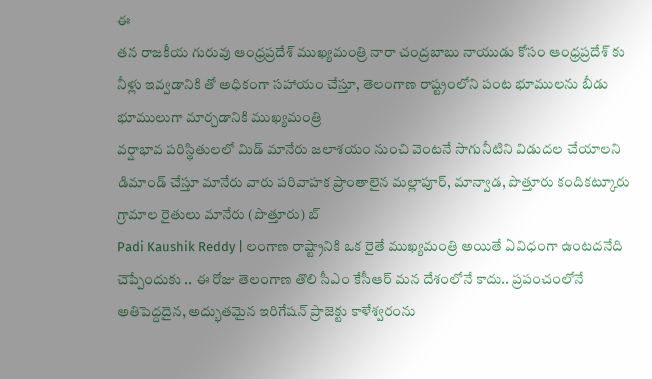ఈ
తన రాజకీయ గురువు ఆంధ్రప్రదేశ్ ముఖ్యమంత్రి నారా చంద్రబాబు నాయుడు కోసం ఆంధ్రప్రదేశ్ కు నీళ్లు ఇవ్వడానికి తో అధికంగా సహాయం చేస్తూ, తెలంగాణ రాష్ట్రంలోని పంట భూములను బీడు భూములుగా మార్చడానికి ముఖ్యమంత్రి
వర్షాభావ పరిస్థితులలో మిడ్ మానేరు జలాశయం నుంచి వెంటనే సాగునీటిని విడుదల చేయాలని డిమాండ్ చేస్తూ మానేరు వారు పరివాహక ప్రాంతాలైన మల్లాపూర్, మాన్వాడ, పొత్తూరు కందికట్కూరు గ్రామాల రైతులు మానేరు (పొత్తూరు) బ్
Padi Kaushik Reddy | లంగాణ రాష్ట్రానికి ఒక రైతే ముఖ్యమంత్రి అయితే ఏవిధంగా ఉంటదనేది చెప్పేందుకు .. ఈ రోజు తెలంగాణ తొలి సీఎం కేసీఆర్ మన దేశంలోనే కాదు.. ప్రపంచంలోనే అతిపెద్దదైన, అద్భుతమైన ఇరిగేషన్ ప్రాజెక్టు కాళేశ్వరంను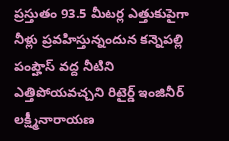ప్రస్తుతం 93.5 మీటర్ల ఎత్తుకుపైగా నీళ్లు ప్రవహిస్తున్నందున కన్నెపల్లి పంప్హౌస్ వద్ద నీటిని ఎత్తిపోయవచ్చని రిటైర్డ్ ఇంజినీర్ లక్ష్మీనారాయణ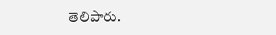తెలిపారు.